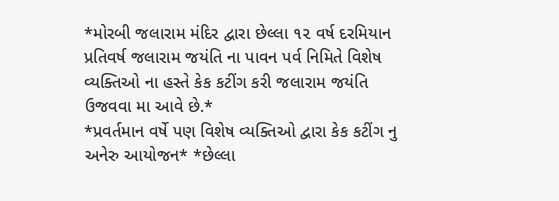*મોરબી જલારામ મંદિર દ્વારા છેલ્લા ૧૨ વર્ષ દરમિયાન પ્રતિવર્ષ જલારામ જયંતિ ના પાવન પર્વ નિમિતે વિશેષ વ્યક્તિઓ ના હસ્તે કેક કટીંગ કરી જલારામ જયંતિ ઉજવવા મા આવે છે.*
*પ્રવર્તમાન વર્ષે પણ વિશેષ વ્યક્તિઓ દ્વારા કેક કટીંગ નુ અનેરુ આયોજન* *છેલ્લા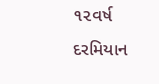૧૨વર્ષ દરમિયાન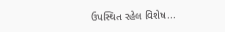ઉપસ્થિત રહેલ વિશેષ...